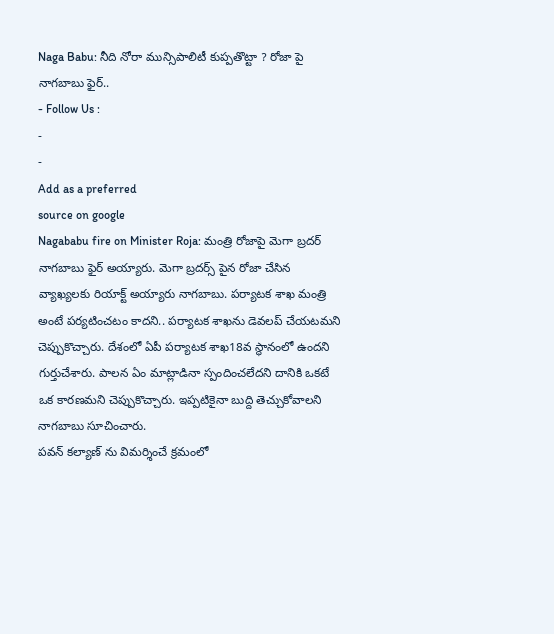Naga Babu: నీది నోరా మున్సిపాలిటీ కుప్పతొట్టా ? రోజా పై నాగబాబు ఫైర్..
- Follow Us :
-
-
Add as a preferred
source on google
Nagababu fire on Minister Roja: మంత్రి రోజాపై మెగా బ్రదర్ నాగబాబు ఫైర్ అయ్యారు. మెగా బ్రదర్స్ పైన రోజా చేసిన వ్యాఖ్యలకు రియాక్ట్ అయ్యారు నాగబాబు. పర్యాటక శాఖ మంత్రి అంటే పర్యటించటం కాదని.. పర్యాటక శాఖను డెవలప్ చేయటమని చెప్పుకొచ్చారు. దేశంలో ఏపీ పర్యాటక శాఖ18వ స్థానంలో ఉందని గుర్తుచేశారు. పాలన ఏం మాట్లాడినా స్పందించలేదని దానికి ఒకటే ఒక కారణమని చెప్పుకొచ్చారు. ఇప్పటికైనా బుద్ది తెచ్చుకోవాలని నాగబాబు సూచించారు.
పవన్ కల్యాణ్ ను విమర్శించే క్రమంలో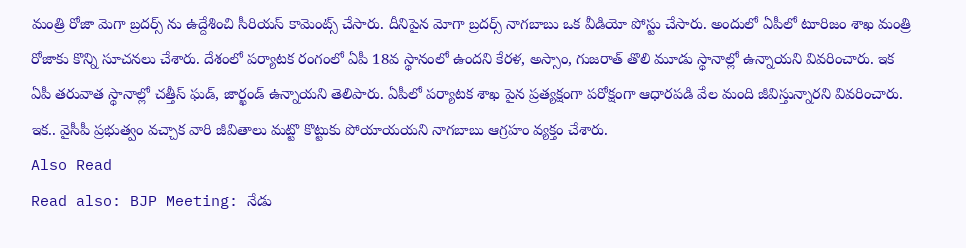మంత్రి రోజా మెగా బ్రదర్స్ ను ఉద్దేశించి సీరియస్ కామెంట్స్ చేసారు. దీనిపైన మోగా బ్రదర్స్ నాగబాబు ఒక వీడియో పోస్టు చేసారు. అందులో ఏపీలో టూరిజం శాఖ మంత్రి రోజాకు కొన్ని సూచనలు చేశారు. దేశంలో పర్యాటక రంగంలో ఏపీ 18వ స్థానంలో ఉందని కేరళ, అస్సాం, గుజరాత్ తొలి మూడు స్థానాల్లో ఉన్నాయని వివరించారు. ఇక ఏపీ తరువాత స్థానాల్లో చత్తీస్ ఘడ్, జార్ఖండ్ ఉన్నాయని తెలిపారు. ఏపీలో పర్యాటక శాఖ పైన ప్రత్యక్షంగా పరోక్షంగా ఆధారపడి వేల మంది జీవిస్తున్నారని వివరించారు. ఇక.. వైసీపీ ప్రభుత్వం వచ్చాక వారి జీవితాలు మట్టొ కొట్టుకు పోయాయయని నాగబాబు ఆగ్రహం వ్యక్తం చేశారు.
Also Read
Read also: BJP Meeting: నేడు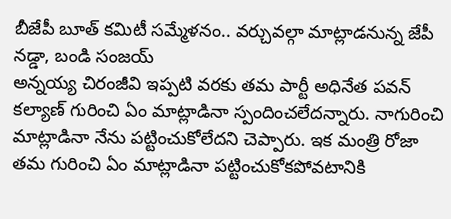బీజేపీ బూత్ కమిటీ సమ్మేళనం.. వర్చువల్గా మాట్లాడనున్న జేపీ నడ్డా, బండి సంజయ్
అన్నయ్య చిరంజీవి ఇప్పటి వరకు తమ పార్టీ అధినేత పవన్ కల్యాణ్ గురించి ఏం మాట్లాడినా స్పందించలేదన్నారు. నాగురించి మాట్లాడినా నేను పట్టించుకోలేదని చెప్పారు. ఇక మంత్రి రోజా తమ గురించి ఏం మాట్లాడినా పట్టించుకోకపోవటానికి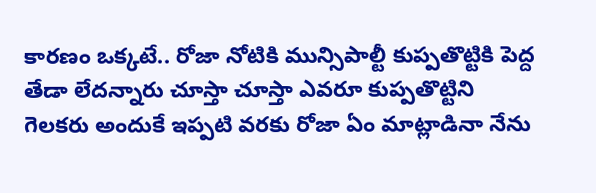కారణం ఒక్కటే.. రోజా నోటికి మున్సిపాల్టీ కుప్పతొట్టికి పెద్ద తేడా లేదన్నారు చూస్తా చూస్తా ఎవరూ కుప్పతొట్టిని గెలకరు అందుకే ఇప్పటి వరకు రోజా ఏం మాట్లాడినా నేను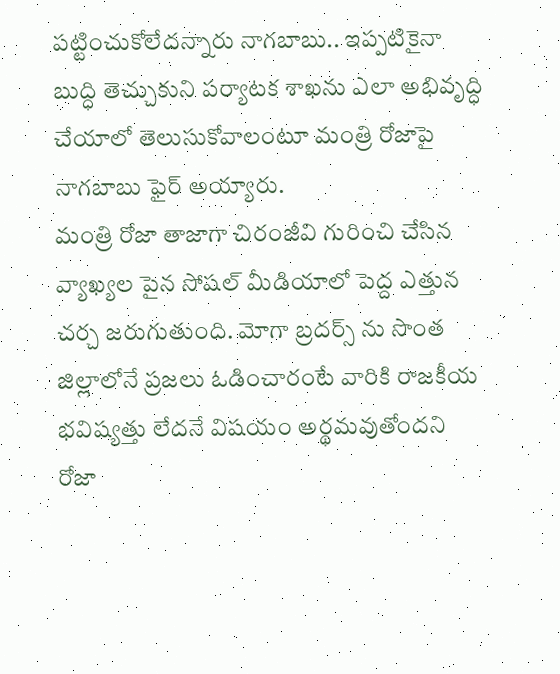పట్టించుకోలేదన్నారు నాగబాబు.. ఇప్పటికైనా బుద్ధి తెచ్చుకుని పర్యాటక శాఖను ఎలా అభివృద్ధి చేయాలో తెలుసుకోవాలంటూ మంత్రి రోజాపై నాగబాబు ఫైర్ అయ్యారు.
మంత్రి రోజా తాజాగా చిరంజీవి గురించి చేసిన వ్యాఖ్యల పైన సోషల్ మీడియాలో పెద్ద ఎత్తున చర్చ జరుగుతుంది. మోగా బ్రదర్స్ ను సొంత జిల్లాలోనే ప్రజలు ఓడించారంటే వారికి రాజకీయ భవిష్యత్తు లేదనే విషయం అర్థమవుతోందని రోజా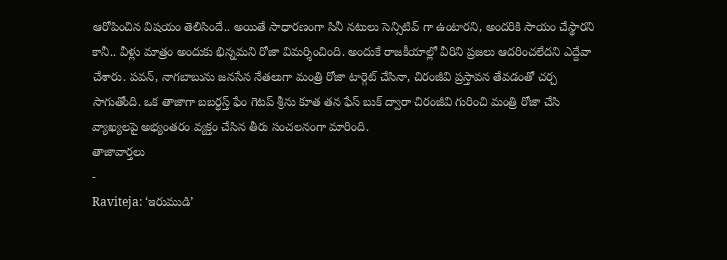ఆరోపించిన విషయం తెలిసిందే.. అయితే సాధారణంగా సినీ నటులు సెన్సిటివ్ గా ఉంటారని, అందరికి సాయం చేస్థారని కానీ.. వీళ్లు మాత్రం అందుకు భిన్నమని రోజా విమర్శించింది. అందుకే రాజకీయాల్లో వీరిని ప్రజలు ఆదరించలేదని ఎద్దేవా చేశారు. పవన్, నాగబాబును జనసేన నేతలుగా మంత్రి రోజా టార్గెట్ చేసినా, చిరంజీవి ప్రస్తావన తేవడంతో చర్చ సాగుతోంది. ఒక తాజాగా బబర్ధస్త్ ఫేం గెటప్ శ్రీను కూత తన ఫేస్ బుక్ ద్వారా చిరంజీవి గురించి మంత్రి రోజా చేసి వ్యాఖ్యలపై అభ్యంతరం వ్యక్తం చేసిన తీరు సంచలనంగా మారింది.
తాజావార్తలు
-
Raviteja: ‘ఇరుముడి’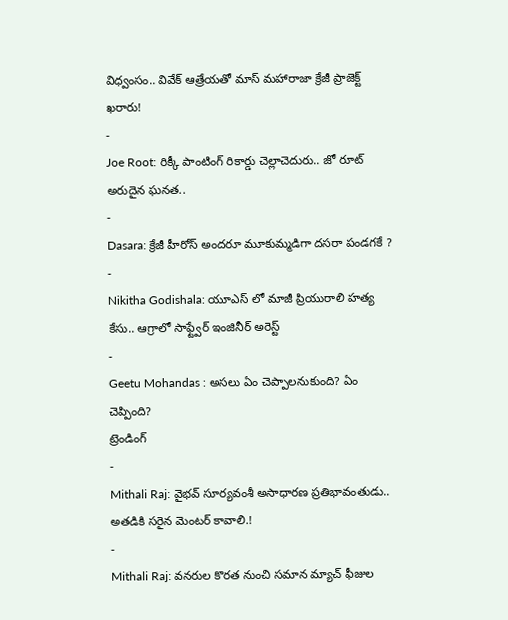విధ్వంసం.. వివేక్ ఆత్రేయతో మాస్ మహారాజా క్రేజీ ప్రాజెక్ట్ ఖరారు!
-
Joe Root: రిక్కీ పాంటింగ్ రికార్డు చెల్లాచెదురు.. జో రూట్ అరుదైన ఘనత..
-
Dasara: క్రేజీ హీరోస్ అందరూ మూకుమ్మడిగా దసరా పండగకే ?
-
Nikitha Godishala: యూఎస్ లో మాజీ ప్రియురాలి హత్య కేసు.. ఆగ్రాలో సాఫ్ట్వేర్ ఇంజినీర్ అరెస్ట్
-
Geetu Mohandas : అసలు ఏం చెప్పాలనుకుంది? ఏం చెప్పింది?
ట్రెండింగ్
-
Mithali Raj: వైభవ్ సూర్యవంశీ అసాధారణ ప్రతిభావంతుడు.. అతడికి సరైన మెంటర్ కావాలి.!
-
Mithali Raj: వనరుల కొరత నుంచి సమాన మ్యాచ్ ఫీజుల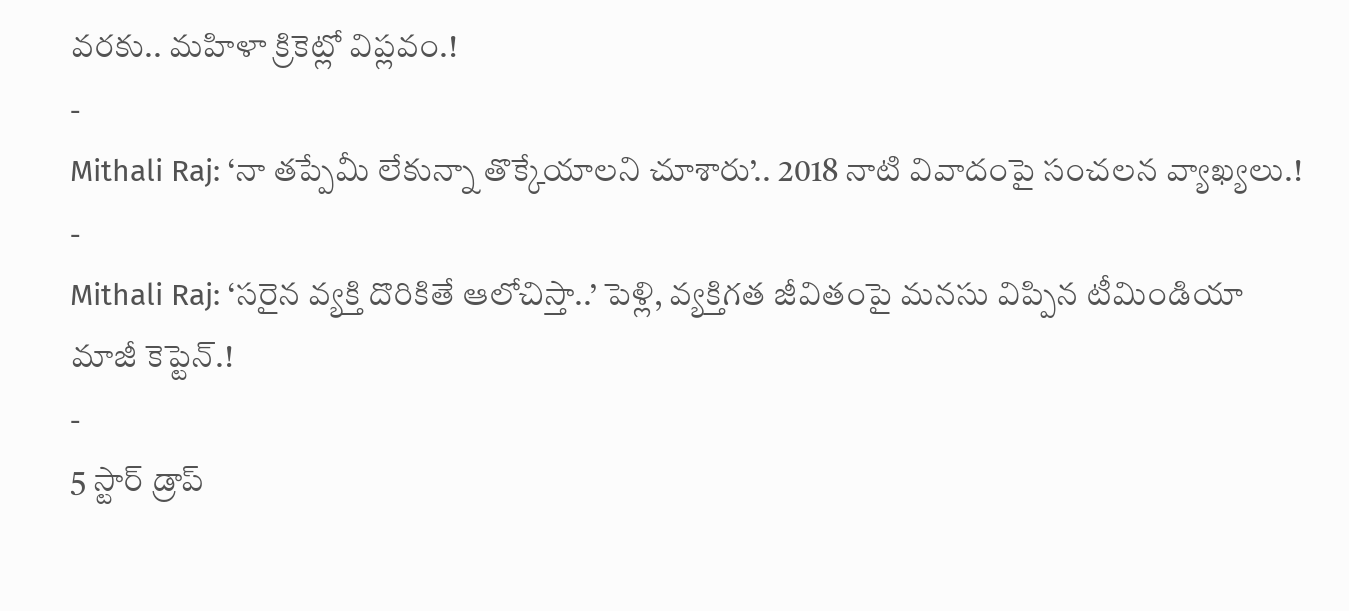వరకు.. మహిళా క్రికెట్లో విప్లవం.!
-
Mithali Raj: ‘నా తప్పేమీ లేకున్నా తొక్కేయాలని చూశారు’.. 2018 నాటి వివాదంపై సంచలన వ్యాఖ్యలు.!
-
Mithali Raj: ‘సరైన వ్యక్తి దొరికితే ఆలోచిస్తా..’ పెళ్లి, వ్యక్తిగత జీవితంపై మనసు విప్పిన టీమిండియా మాజీ కెప్టెన్.!
-
5 స్టార్ డ్రాప్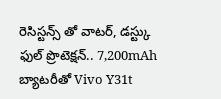రెసిస్టన్స్ తో వాటర్, డస్ట్కు ఫుల్ ప్రొటెక్షన్.. 7,200mAh బ్యాటరీతో Vivo Y31t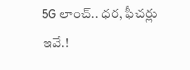5G లాంచ్.. ధర, ఫీచర్లు ఇవే.!